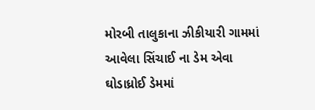મોરબી તાલુકાના ઝીકીયારી ગામમાં આવેલા સિંચાઈ ના ડેમ એવા ઘોડાધ્રોઈ ડેમમાં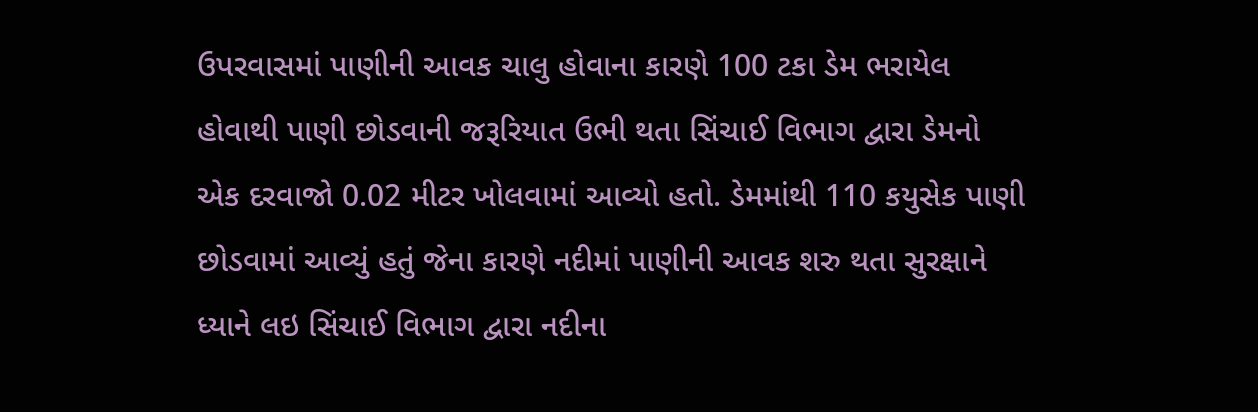ઉપરવાસમાં પાણીની આવક ચાલુ હોવાના કારણે 100 ટકા ડેમ ભરાયેલ હોવાથી પાણી છોડવાની જરૂરિયાત ઉભી થતા સિંચાઈ વિભાગ દ્વારા ડેમનો એક દરવાજો 0.02 મીટર ખોલવામાં આવ્યો હતો. ડેમમાંથી 110 કયુસેક પાણી છોડવામાં આવ્યું હતું જેના કારણે નદીમાં પાણીની આવક શરુ થતા સુરક્ષાને ધ્યાને લઇ સિંચાઈ વિભાગ દ્વારા નદીના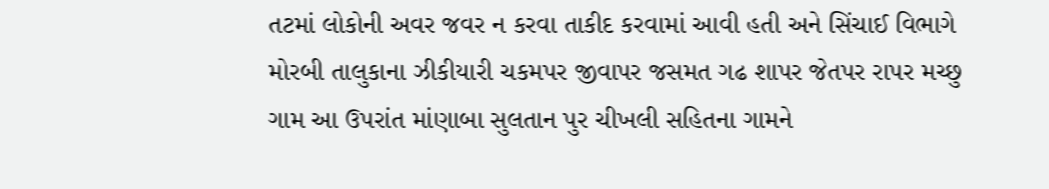તટમાં લોકોની અવર જવર ન કરવા તાકીદ કરવામાં આવી હતી અને સિંચાઈ વિભાગે મોરબી તાલુકાના ઝીકીયારી ચકમપર જીવાપર જસમત ગઢ શાપર જેતપર રાપર મચ્છુ ગામ આ ઉપરાંત માંણાબા સુલતાન પુર ચીખલી સહિતના ગામને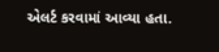એલર્ટ કરવામાં આવ્યા હતા.